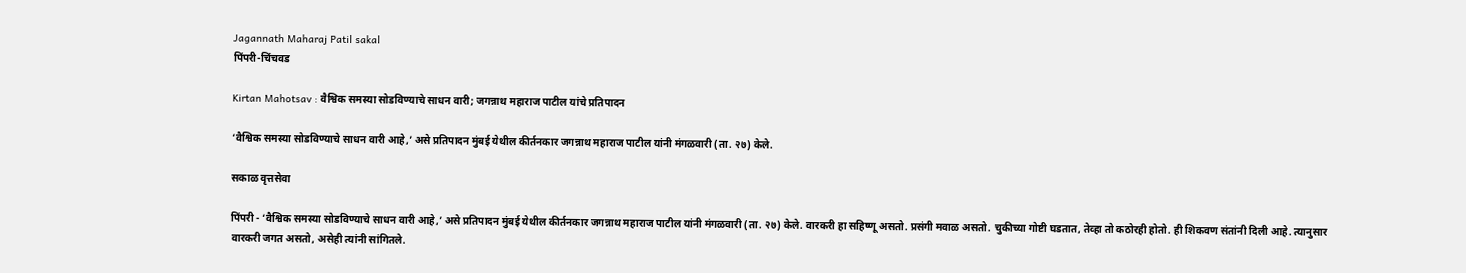Jagannath Maharaj Patil sakal
पिंपरी-चिंचवड

Kirtan Mahotsav : वैश्विक समस्या सोडविण्याचे साधन वारी; जगन्नाथ महाराज पाटील यांचे प्रतिपादन

‘वैश्विक समस्या सोडविण्याचे साधन वारी आहे,’ असे प्रतिपादन मुंबई येथील कीर्तनकार जगन्नाथ महाराज पाटील यांनी मंगळवारी (ता. २७) केले.

सकाळ वृत्तसेवा

पिंपरी - ‘वैश्विक समस्या सोडविण्याचे साधन वारी आहे,’ असे प्रतिपादन मुंबई येथील कीर्तनकार जगन्नाथ महाराज पाटील यांनी मंगळवारी (ता. २७) केले. वारकरी हा सहिष्णू असतो. प्रसंगी मवाळ असतो. चुकीच्या गोष्टी घडतात, तेव्हा तो कठोरही होतो. ही शिकवण संतांनी दिली आहे. त्यानुसार वारकरी जगत असतो, असेही त्यांनी सांगितले.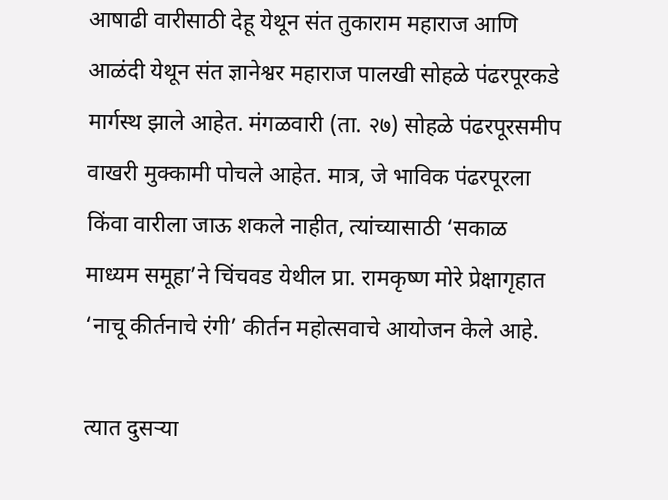आषाढी वारीसाठी देहू येथून संत तुकाराम महाराज आणि आळंदी येथून संत ज्ञानेश्वर महाराज पालखी सोहळे पंढरपूरकडे मार्गस्थ झाले आहेत. मंगळवारी (ता. २७) सोहळे पंढरपूरसमीप वाखरी मुक्कामी पोचले आहेत. मात्र, जे भाविक पंढरपूरला किंवा वारीला जाऊ शकले नाहीत, त्यांच्यासाठी ‘सकाळ माध्यम समूहा’ने चिंचवड येथील प्रा. रामकृष्ण मोरे प्रेक्षागृहात ‘नाचू कीर्तनाचे रंगी’ कीर्तन महोत्सवाचे आयोजन केले आहे.

त्यात दुसऱ्या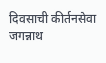दिवसाची कीर्तनसेवा जगन्नाथ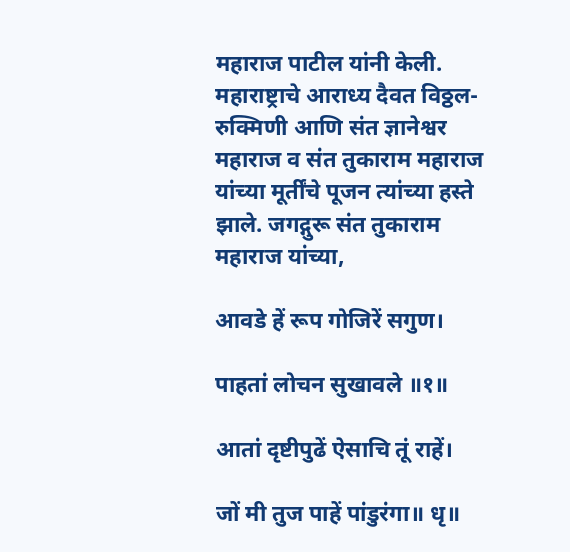महाराज पाटील यांनी केली. महाराष्ट्राचे आराध्य दैवत विठ्ठल-रुक्मिणी आणि संत ज्ञानेश्वर महाराज व संत तुकाराम महाराज यांच्या मूर्तींचे पूजन त्यांच्या हस्ते झाले. जगद्गुरू संत तुकाराम महाराज यांच्या,

आवडे हें रूप गोजिरें सगुण।

पाहतां लोचन सुखावले ॥१॥

आतां दृष्टीपुढें ऐसाचि तूं राहें।

जों मी तुज पाहें पांडुरंगा॥ धृ॥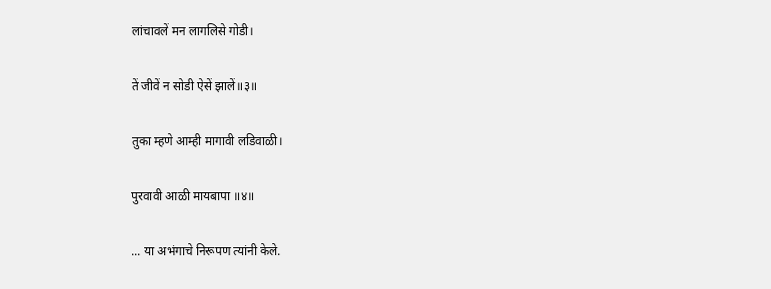लांचावलें मन लागलिसे गोडी।

तें जीवें न सोडी ऐसें झालें॥३॥

तुका म्हणे आम्ही मागावी लडिवाळी।

पुरवावी आळी मायबापा ॥४॥

... या अभंगाचे निरूपण त्यांनी केले.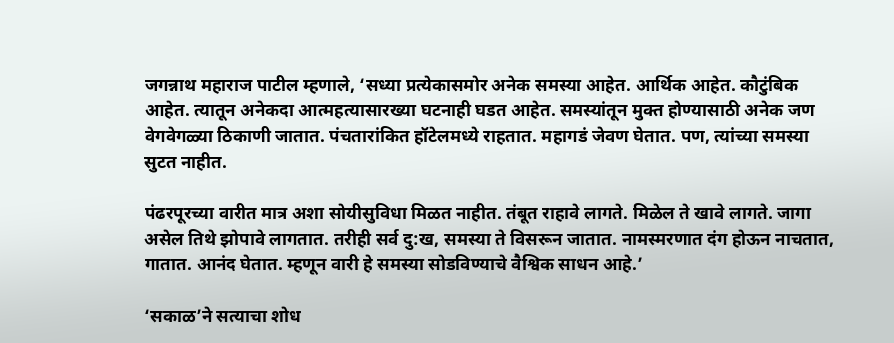जगन्नाथ महाराज पाटील म्हणाले, ‘सध्या प्रत्येकासमोर अनेक समस्या आहेत. आर्थिक आहेत. कौटुंबिक आहेत. त्यातून अनेकदा आत्महत्यासारख्या घटनाही घडत आहेत. समस्यांतून मुक्त होण्यासाठी अनेक जण वेगवेगळ्या ठिकाणी जातात. पंचतारांकित हॉटेलमध्ये राहतात. महागडं जेवण घेतात. पण, त्यांच्या समस्या सुटत नाहीत.

पंढरपूरच्या वारीत मात्र अशा सोयीसुविधा मिळत नाहीत. तंबूत राहावे लागते. मिळेल ते खावे लागते. जागा असेल तिथे झोपावे लागतात. तरीही सर्व दु:ख, समस्या ते विसरून जातात. नामस्मरणात दंग होऊन नाचतात, गातात. आनंद घेतात. म्हणून वारी हे समस्या सोडविण्याचे वैश्विक साधन आहे.’

‘सकाळ’ने सत्याचा शोध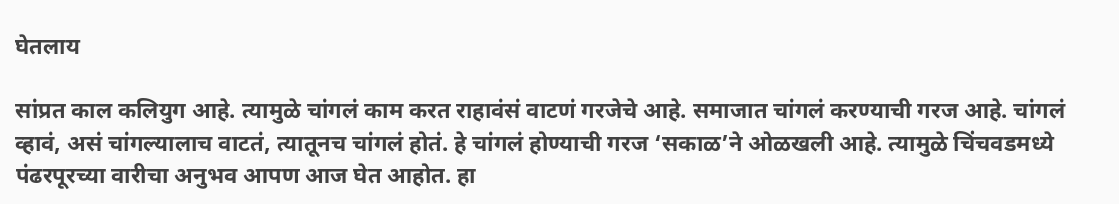घेतलाय

सांप्रत काल कलियुग आहे. त्यामुळे चांगलं काम करत राहावंसं वाटणं गरजेचे आहे. समाजात चांगलं करण्याची गरज आहे. चांगलं व्हावं, असं चांगल्यालाच वाटतं, त्यातूनच चांगलं होतं. हे चांगलं होण्याची गरज ‘सकाळ’ने ओळखली आहे. त्यामुळे चिंचवडमध्ये पंढरपूरच्या वारीचा अनुभव आपण आज घेत आहोत. हा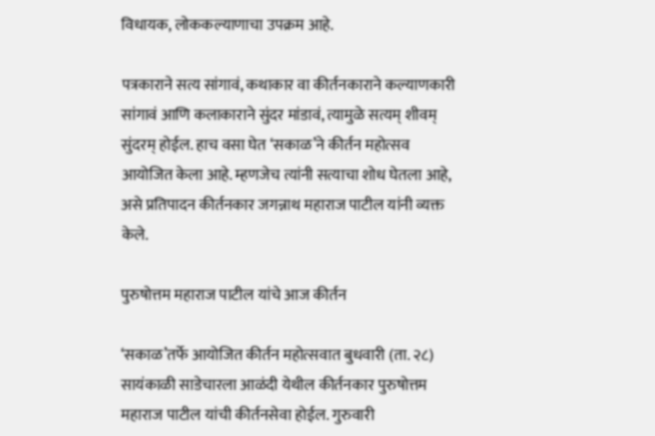विधायक, लोककल्याणाचा उपक्रम आहे.

पत्रकाराने सत्य सांगावं, कथाकार वा कीर्तनकाराने कल्याणकारी सांगावं आणि कलाकाराने सुंदर मांडावं, त्यामुळे सत्यम् शीवम् सुंदरम् होईल. हाच वसा घेत ‘सकाळ’ने कीर्तन महोत्सव आयोजित केला आहे. म्हणजेच त्यांनी सत्याचा शोध घेतला आहे, असे प्रतिपादन कीर्तनकार जगन्नाथ महाराज पाटील यांनी व्यक्त केले.

पुरुषोत्तम महाराज पाटील यांचे आज कीर्तन

‘सकाळ’तर्फे आयोजित कीर्तन महोत्सवात बुधवारी (ता. २८) सायंकाळी साडेचारला आळंदी येथील कीर्तनकार पुरुषोत्तम महाराज पाटील यांची कीर्तनसेवा होईल. गुरुवारी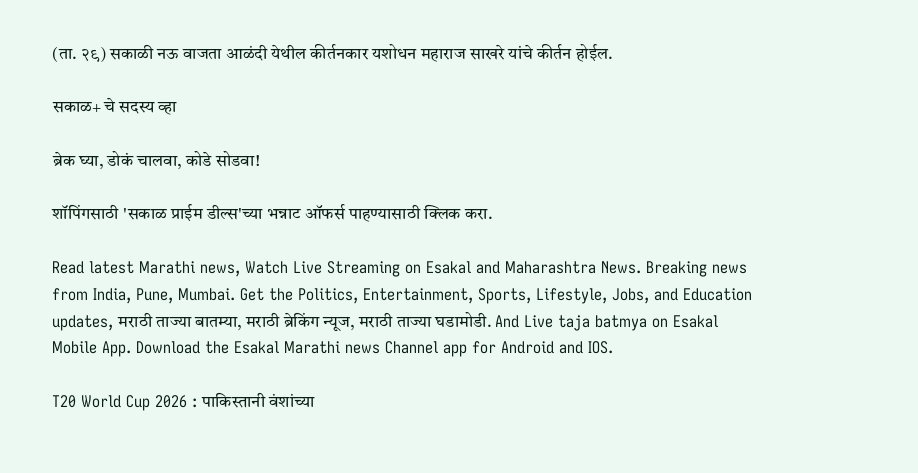(ता. २९) सकाळी नऊ वाजता आळंदी येथील कीर्तनकार यशोधन महाराज साखरे यांचे कीर्तन होईल.

सकाळ+ चे सदस्य व्हा

ब्रेक घ्या, डोकं चालवा, कोडे सोडवा!

शॉपिंगसाठी 'सकाळ प्राईम डील्स'च्या भन्नाट ऑफर्स पाहण्यासाठी क्लिक करा.

Read latest Marathi news, Watch Live Streaming on Esakal and Maharashtra News. Breaking news from India, Pune, Mumbai. Get the Politics, Entertainment, Sports, Lifestyle, Jobs, and Education updates, मराठी ताज्या बातम्या, मराठी ब्रेकिंग न्यूज, मराठी ताज्या घडामोडी. And Live taja batmya on Esakal Mobile App. Download the Esakal Marathi news Channel app for Android and IOS.

T20 World Cup 2026 : पाकिस्तानी वंशांच्या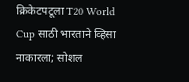क्रिकेटपटूला T20 World Cup साठी भारताने व्हिसा नाकारला; सोशल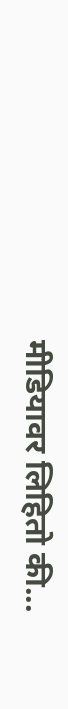मीडियावर लिहितो की...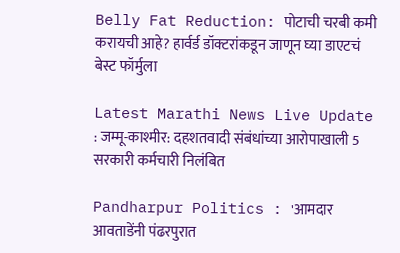Belly Fat Reduction: पोटाची चरबी कमी करायची आहे? हार्वर्ड डॉक्टरांकडून जाणून घ्या डाएटचं बेस्ट फॉर्मुला

Latest Marathi News Live Update : जम्मू-काश्मीर: दहशतवादी संबंधांच्या आरोपाखाली 5 सरकारी कर्मचारी निलंबित

Pandharpur Politics : 'आमदार आवताडेंनी पंढरपुरात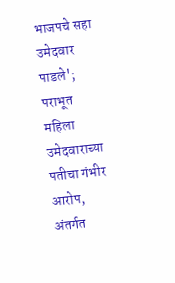भाजपचे सहा उमेदवार पाडले'; पराभूत महिला उमेदवाराच्या पतीचा गंभीर आरोप, अंतर्गत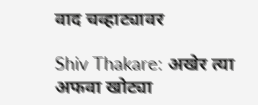वाद चव्हाट्यावर

Shiv Thakare: अखेर त्या अफवा खोट्या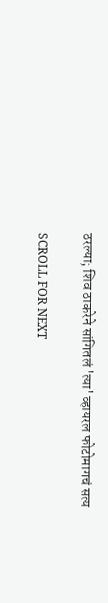ठरल्या; शिव ठाकरेने सांगितलं 'त्या' व्हायरल फोटोमागचं सत्य

SCROLL FOR NEXT